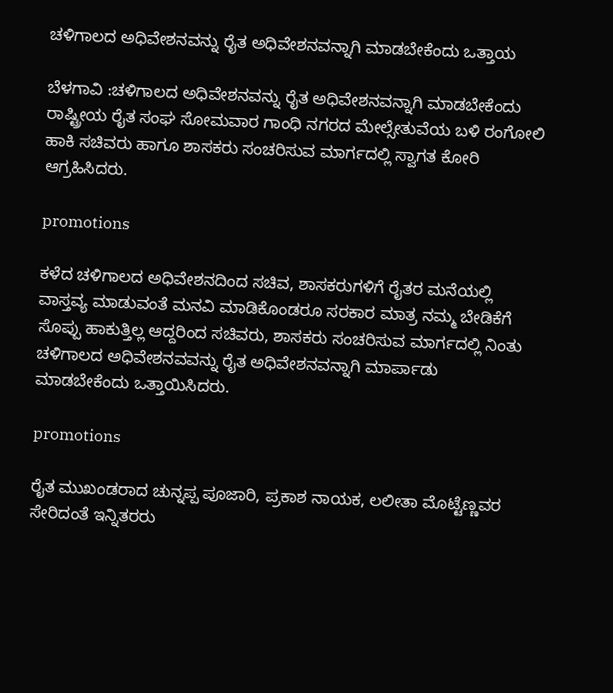ಚಳಿಗಾಲದ ಅಧಿವೇಶನವನ್ನು ರೈತ ಅಧಿವೇಶನವನ್ನಾಗಿ ಮಾಡಬೇಕೆಂದು ಒತ್ತಾಯ

ಬೆಳಗಾವಿ :ಚಳಿಗಾಲದ ಅಧಿವೇಶನವನ್ನು ರೈತ ಅಧಿವೇಶನವನ್ನಾಗಿ ಮಾಡಬೇಕೆಂದು ರಾಷ್ಟ್ರೀಯ ರೈತ ಸಂಘ ಸೋಮವಾರ ಗಾಂಧಿ ನಗರದ ಮೇಲ್ಸೇತುವೆಯ ಬಳಿ ರಂಗೋಲಿ ಹಾಕಿ ಸಚಿವರು ಹಾಗೂ ಶಾಸಕರು ಸಂಚರಿಸುವ ಮಾರ್ಗದಲ್ಲಿ ಸ್ವಾಗತ ಕೋರಿ ಆಗ್ರಹಿಸಿದರು.

promotions

ಕಳೆದ ಚಳಿಗಾಲದ ಅಧಿವೇಶನದಿಂದ ಸಚಿವ, ಶಾಸಕರುಗಳಿಗೆ ರೈತರ ಮನೆಯಲ್ಲಿ ವಾಸ್ತವ್ಯ ಮಾಡುವಂತೆ ಮನವಿ ಮಾಡಿಕೊಂಡರೂ ಸರಕಾರ ಮಾತ್ರ ನಮ್ಮ ಬೇಡಿಕೆಗೆ ಸೊಪ್ಪು ಹಾಕುತ್ತಿಲ್ಲ ಆದ್ದರಿಂದ ಸಚಿವರು, ಶಾಸಕರು ಸಂಚರಿಸುವ ಮಾರ್ಗದಲ್ಲಿ ನಿಂತು ಚಳಿಗಾಲದ ಅಧಿವೇಶನವವನ್ನು ರೈತ ಅಧಿವೇಶನವನ್ನಾಗಿ ಮಾರ್ಪಾಡು ಮಾಡಬೇಕೆಂದು ಒತ್ತಾಯಿಸಿದರು.

promotions

ರೈತ ಮುಖಂಡರಾದ ಚುನ್ನಪ್ಪ ಪೂಜಾರಿ, ಪ್ರಕಾಶ ನಾಯಕ, ಲಲೀತಾ ಮೊಟ್ಟೆಣ್ಣವರ ಸೇರಿದಂತೆ ಇನ್ನಿತರರು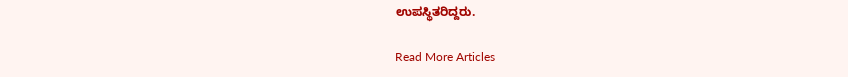ಉಪಸ್ಥಿತರಿದ್ದರು.

Read More Articles